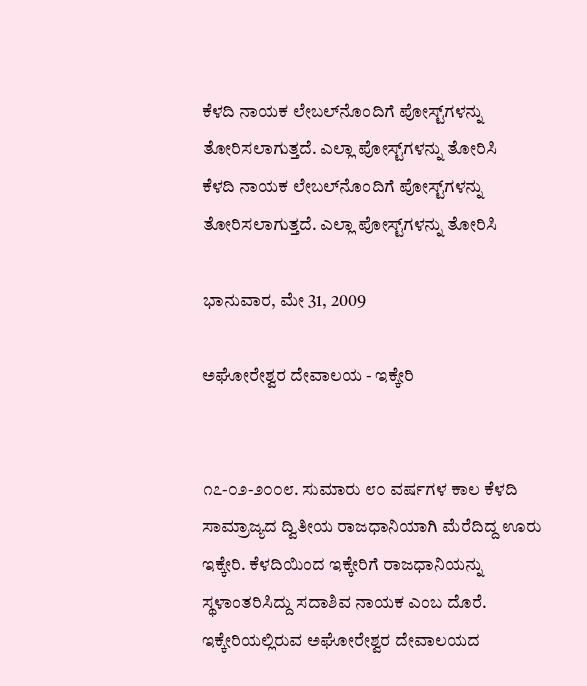ಕೆಳದಿ ನಾಯಕ ಲೇಬಲ್‌ನೊಂದಿಗೆ ಪೋಸ್ಟ್‌ಗಳನ್ನು ತೋರಿಸಲಾಗುತ್ತದೆ. ಎಲ್ಲಾ ಪೋಸ್ಟ್‌ಗಳನ್ನು ತೋರಿಸಿ
ಕೆಳದಿ ನಾಯಕ ಲೇಬಲ್‌ನೊಂದಿಗೆ ಪೋಸ್ಟ್‌ಗಳನ್ನು ತೋರಿಸಲಾಗುತ್ತದೆ. ಎಲ್ಲಾ ಪೋಸ್ಟ್‌ಗಳನ್ನು ತೋರಿಸಿ

ಭಾನುವಾರ, ಮೇ 31, 2009

ಅಘೋರೇಶ್ವರ ದೇವಾಲಯ - ಇಕ್ಕೇರಿ


೧೭-೦೨-೨೦೦೮. ಸುಮಾರು ೮೦ ವರ್ಷಗಳ ಕಾಲ ಕೆಳದಿ ಸಾಮ್ರಾಜ್ಯದ ದ್ವಿತೀಯ ರಾಜಧಾನಿಯಾಗಿ ಮೆರೆದಿದ್ದ ಊರು ಇಕ್ಕೇರಿ. ಕೆಳದಿಯಿಂದ ಇಕ್ಕೇರಿಗೆ ರಾಜಧಾನಿಯನ್ನು ಸ್ಥಳಾಂತರಿಸಿದ್ದು ಸದಾಶಿವ ನಾಯಕ ಎಂಬ ದೊರೆ. ಇಕ್ಕೇರಿಯಲ್ಲಿರುವ ಅಘೋರೇಶ್ವರ ದೇವಾಲಯದ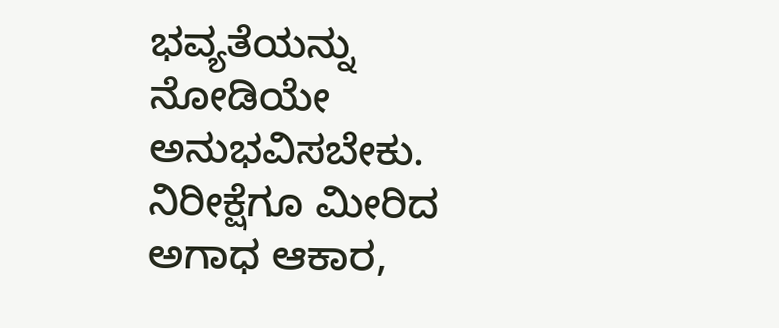ಭವ್ಯತೆಯನ್ನು ನೋಡಿಯೇ ಅನುಭವಿಸಬೇಕು. ನಿರೀಕ್ಷೆಗೂ ಮೀರಿದ ಅಗಾಧ ಆಕಾರ,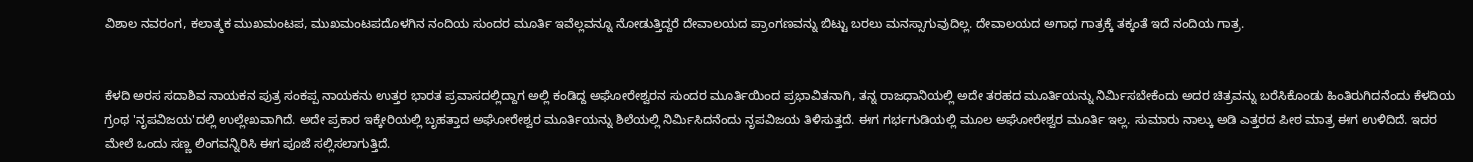ವಿಶಾಲ ನವರಂಗ, ಕಲಾತ್ಮಕ ಮುಖಮಂಟಪ, ಮುಖಮಂಟಪದೊಳಗಿನ ನಂದಿಯ ಸುಂದರ ಮೂರ್ತಿ ಇವೆಲ್ಲವನ್ನೂ ನೋಡುತ್ತಿದ್ದರೆ ದೇವಾಲಯದ ಪ್ರಾಂಗಣವನ್ನು ಬಿಟ್ಟು ಬರಲು ಮನಸ್ಸಾಗುವುದಿಲ್ಲ. ದೇವಾಲಯದ ಅಗಾಧ ಗಾತ್ರಕ್ಕೆ ತಕ್ಕಂತೆ ಇದೆ ನಂದಿಯ ಗಾತ್ರ.


ಕೆಳದಿ ಅರಸ ಸದಾಶಿವ ನಾಯಕನ ಪುತ್ರ ಸಂಕಪ್ಪ ನಾಯಕನು ಉತ್ತರ ಭಾರತ ಪ್ರವಾಸದಲ್ಲಿದ್ದಾಗ ಅಲ್ಲಿ ಕಂಡಿದ್ದ ಅಘೋರೇಶ್ವರನ ಸುಂದರ ಮೂರ್ತಿಯಿಂದ ಪ್ರಭಾವಿತನಾಗಿ, ತನ್ನ ರಾಜಧಾನಿಯಲ್ಲಿ ಅದೇ ತರಹದ ಮೂರ್ತಿಯನ್ನು ನಿರ್ಮಿಸಬೇಕೆಂದು ಅದರ ಚಿತ್ರವನ್ನು ಬರೆಸಿಕೊಂಡು ಹಿಂತಿರುಗಿದನೆಂದು ಕೆಳದಿಯ ಗ್ರಂಥ 'ನೃಪವಿಜಯ'ದಲ್ಲಿ ಉಲ್ಲೇಖವಾಗಿದೆ. ಅದೇ ಪ್ರಕಾರ ಇಕ್ಕೇರಿಯಲ್ಲಿ ಬೃಹತ್ತಾದ ಅಘೋರೇಶ್ವರ ಮೂರ್ತಿಯನ್ನು ಶಿಲೆಯಲ್ಲಿ ನಿರ್ಮಿಸಿದನೆಂದು ನೃಪವಿಜಯ ತಿಳಿಸುತ್ತದೆ. ಈಗ ಗರ್ಭಗುಡಿಯಲ್ಲಿ ಮೂಲ ಅಘೋರೇಶ್ವರ ಮೂರ್ತಿ ಇಲ್ಲ. ಸುಮಾರು ನಾಲ್ಕು ಅಡಿ ಎತ್ತರದ ಪೀಠ ಮಾತ್ರ ಈಗ ಉಳಿದಿದೆ. ಇದರ ಮೇಲೆ ಒಂದು ಸಣ್ಣ ಲಿಂಗವನ್ನಿರಿಸಿ ಈಗ ಪೂಜೆ ಸಲ್ಲಿಸಲಾಗುತ್ತಿದೆ.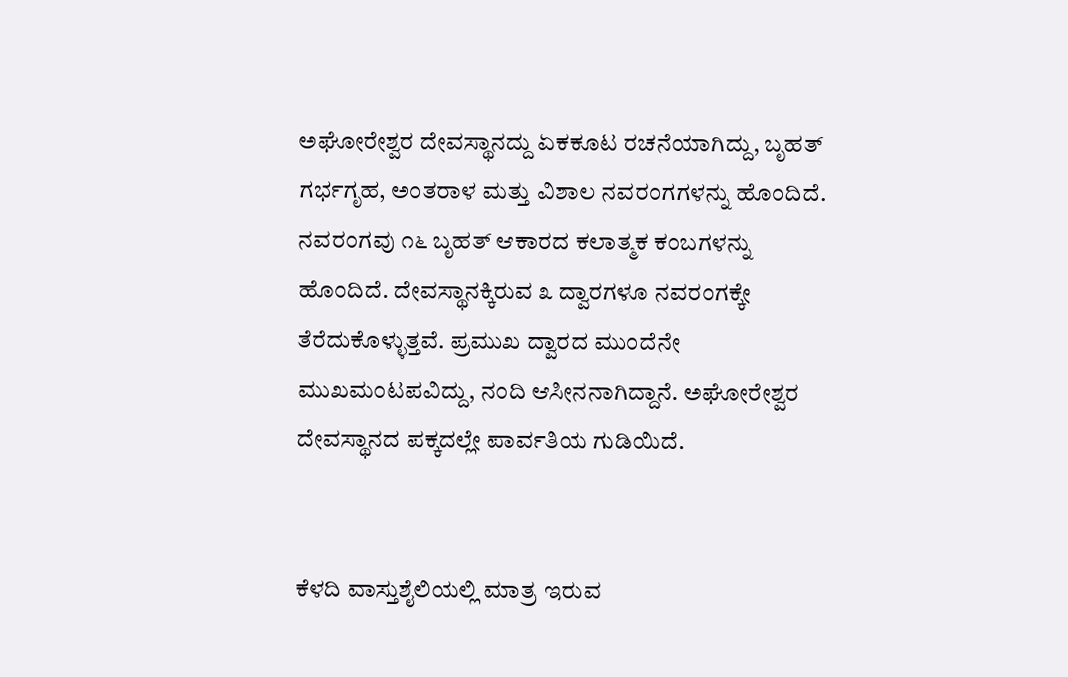ಅಘೋರೇಶ್ವರ ದೇವಸ್ಥಾನದ್ದು ಏಕಕೂಟ ರಚನೆಯಾಗಿದ್ದು, ಬೃಹತ್ ಗರ್ಭಗೃಹ, ಅಂತರಾಳ ಮತ್ತು ವಿಶಾಲ ನವರಂಗಗಳನ್ನು ಹೊಂದಿದೆ. ನವರಂಗವು ೧೬ ಬೃಹತ್ ಆಕಾರದ ಕಲಾತ್ಮಕ ಕಂಬಗಳನ್ನು ಹೊಂದಿದೆ. ದೇವಸ್ಥಾನಕ್ಕಿರುವ ೩ ದ್ವಾರಗಳೂ ನವರಂಗಕ್ಕೇ ತೆರೆದುಕೊಳ್ಳುತ್ತವೆ. ಪ್ರಮುಖ ದ್ವಾರದ ಮುಂದೆನೇ ಮುಖಮಂಟಪವಿದ್ದು, ನಂದಿ ಆಸೀನನಾಗಿದ್ದಾನೆ. ಅಘೋರೇಶ್ವರ ದೇವಸ್ಥಾನದ ಪಕ್ಕದಲ್ಲೇ ಪಾರ್ವತಿಯ ಗುಡಿಯಿದೆ.


ಕೆಳದಿ ವಾಸ್ತುಶೈಲಿಯಲ್ಲಿ ಮಾತ್ರ ಇರುವ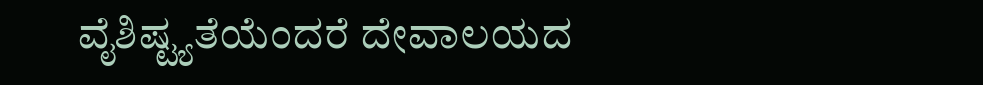ವೈಶಿಷ್ಟ್ಯತೆಯೆಂದರೆ ದೇವಾಲಯದ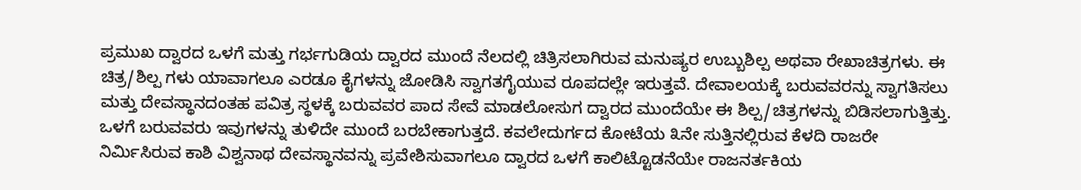ಪ್ರಮುಖ ದ್ವಾರದ ಒಳಗೆ ಮತ್ತು ಗರ್ಭಗುಡಿಯ ದ್ವಾರದ ಮುಂದೆ ನೆಲದಲ್ಲಿ ಚಿತ್ರಿಸಲಾಗಿರುವ ಮನುಷ್ಯರ ಉಬ್ಬುಶಿಲ್ಪ ಅಥವಾ ರೇಖಾಚಿತ್ರಗಳು. ಈ ಚಿತ್ರ/ಶಿಲ್ಪ ಗಳು ಯಾವಾಗಲೂ ಎರಡೂ ಕೈಗಳನ್ನು ಜೋಡಿಸಿ ಸ್ವಾಗತಗೈಯುವ ರೂಪದಲ್ಲೇ ಇರುತ್ತವೆ. ದೇವಾಲಯಕ್ಕೆ ಬರುವವರನ್ನು ಸ್ವಾಗತಿಸಲು ಮತ್ತು ದೇವಸ್ಥಾನದಂತಹ ಪವಿತ್ರ ಸ್ಥಳಕ್ಕೆ ಬರುವವರ ಪಾದ ಸೇವೆ ಮಾಡಲೋಸುಗ ದ್ವಾರದ ಮುಂದೆಯೇ ಈ ಶಿಲ್ಪ/ಚಿತ್ರಗಳನ್ನು ಬಿಡಿಸಲಾಗುತ್ತಿತ್ತು. ಒಳಗೆ ಬರುವವರು ಇವುಗಳನ್ನು ತುಳಿದೇ ಮುಂದೆ ಬರಬೇಕಾಗುತ್ತದೆ. ಕವಲೇದುರ್ಗದ ಕೋಟೆಯ ೩ನೇ ಸುತ್ತಿನಲ್ಲಿರುವ ಕೆಳದಿ ರಾಜರೇ ನಿರ್ಮಿಸಿರುವ ಕಾಶಿ ವಿಶ್ವನಾಥ ದೇವಸ್ಥಾನವನ್ನು ಪ್ರವೇಶಿಸುವಾಗಲೂ ದ್ವಾರದ ಒಳಗೆ ಕಾಲಿಟ್ಟೊಡನೆಯೇ ರಾಜನರ್ತಕಿಯ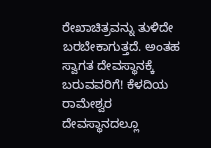ರೇಖಾಚಿತ್ರವನ್ನು ತುಳಿದೇ ಬರಬೇಕಾಗುತ್ತದೆ. ಅಂತಹ ಸ್ವಾಗತ ದೇವಸ್ಥಾನಕ್ಕೆ ಬರುವವರಿಗೆ! ಕೆಳದಿಯ ರಾಮೇಶ್ವರ ದೇವಸ್ಥಾನದಲ್ಲೂ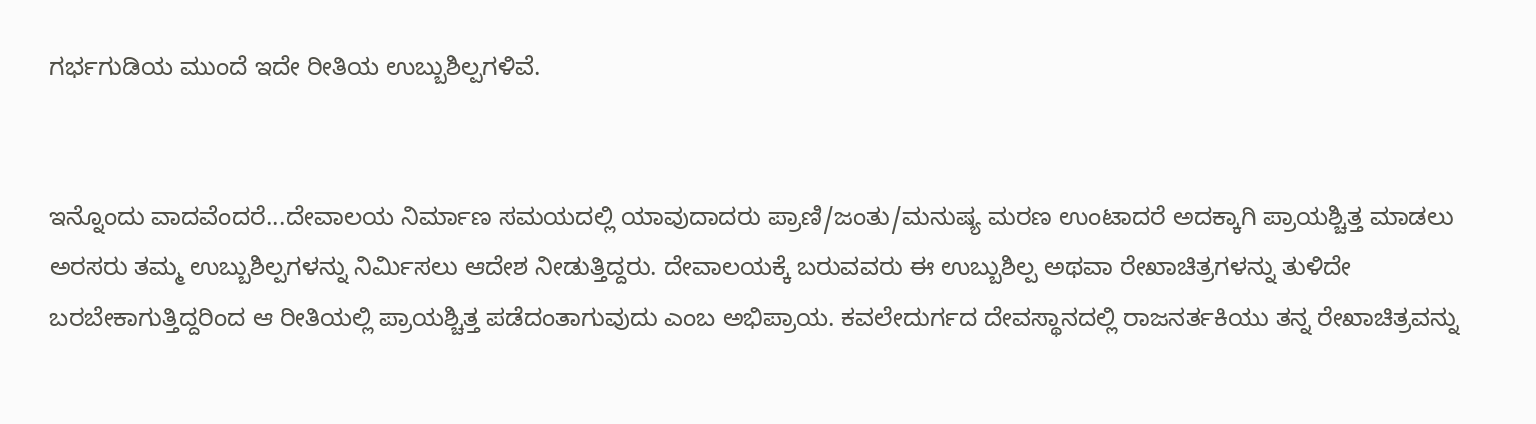ಗರ್ಭಗುಡಿಯ ಮುಂದೆ ಇದೇ ರೀತಿಯ ಉಬ್ಬುಶಿಲ್ಪಗಳಿವೆ.


ಇನ್ನೊಂದು ವಾದವೆಂದರೆ...ದೇವಾಲಯ ನಿರ್ಮಾಣ ಸಮಯದಲ್ಲಿ ಯಾವುದಾದರು ಪ್ರಾಣಿ/ಜಂತು/ಮನುಷ್ಯ ಮರಣ ಉಂಟಾದರೆ ಅದಕ್ಕಾಗಿ ಪ್ರಾಯಶ್ಚಿತ್ತ ಮಾಡಲು ಅರಸರು ತಮ್ಮ ಉಬ್ಬುಶಿಲ್ಪಗಳನ್ನು ನಿರ್ಮಿಸಲು ಆದೇಶ ನೀಡುತ್ತಿದ್ದರು. ದೇವಾಲಯಕ್ಕೆ ಬರುವವರು ಈ ಉಬ್ಬುಶಿಲ್ಪ ಅಥವಾ ರೇಖಾಚಿತ್ರಗಳನ್ನು ತುಳಿದೇ ಬರಬೇಕಾಗುತ್ತಿದ್ದರಿಂದ ಆ ರೀತಿಯಲ್ಲಿ ಪ್ರಾಯಶ್ಚಿತ್ತ ಪಡೆದಂತಾಗುವುದು ಎಂಬ ಅಭಿಪ್ರಾಯ. ಕವಲೇದುರ್ಗದ ದೇವಸ್ಥಾನದಲ್ಲಿ ರಾಜನರ್ತಕಿಯು ತನ್ನ ರೇಖಾಚಿತ್ರವನ್ನು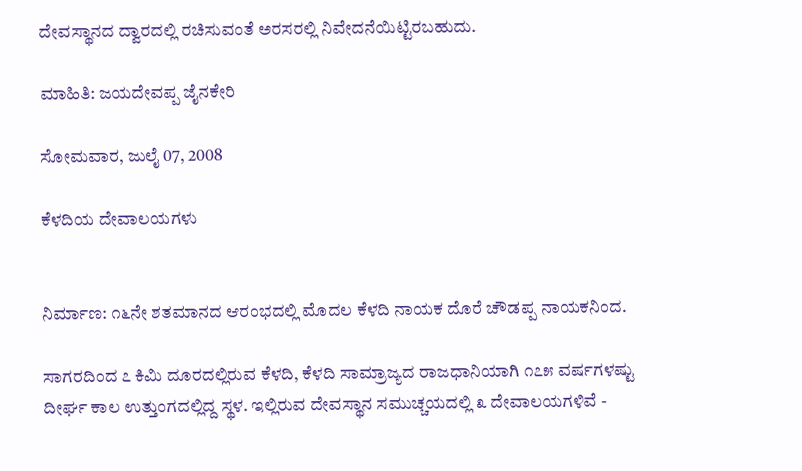ದೇವಸ್ಥಾನದ ದ್ವಾರದಲ್ಲಿ ರಚಿಸುವಂತೆ ಅರಸರಲ್ಲಿ ನಿವೇದನೆಯಿಟ್ಟಿರಬಹುದು.

ಮಾಹಿತಿ: ಜಯದೇವಪ್ಪ ಜೈನಕೇರಿ

ಸೋಮವಾರ, ಜುಲೈ 07, 2008

ಕೆಳದಿಯ ದೇವಾಲಯಗಳು


ನಿರ್ಮಾಣ: ೧೬ನೇ ಶತಮಾನದ ಆರಂಭದಲ್ಲಿ ಮೊದಲ ಕೆಳದಿ ನಾಯಕ ದೊರೆ ಚೌಡಪ್ಪ ನಾಯಕನಿಂದ.

ಸಾಗರದಿಂದ ೭ ಕಿಮಿ ದೂರದಲ್ಲಿರುವ ಕೆಳದಿ, ಕೆಳದಿ ಸಾಮ್ರಾಜ್ಯದ ರಾಜಧಾನಿಯಾಗಿ ೧೭೫ ವರ್ಷಗಳಷ್ಟು ದೀರ್ಘ ಕಾಲ ಉತ್ತುಂಗದಲ್ಲಿದ್ದ ಸ್ಥಳ. ಇಲ್ಲಿರುವ ದೇವಸ್ಥಾನ ಸಮುಚ್ಚಯದಲ್ಲಿ ೩ ದೇವಾಲಯಗಳಿವೆ -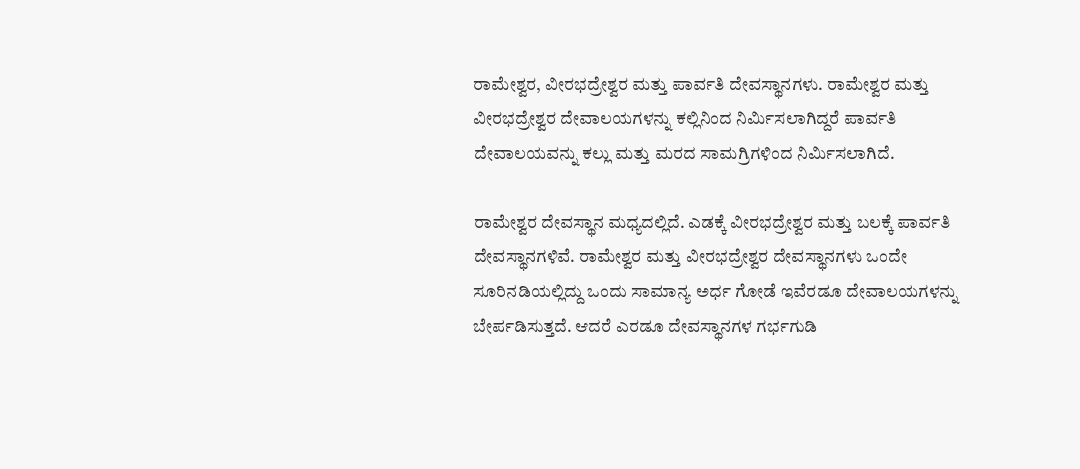ರಾಮೇಶ್ವರ, ವೀರಭದ್ರೇಶ್ವರ ಮತ್ತು ಪಾರ್ವತಿ ದೇವಸ್ಥಾನಗಳು. ರಾಮೇಶ್ವರ ಮತ್ತು ವೀರಭದ್ರೇಶ್ವರ ದೇವಾಲಯಗಳನ್ನು ಕಲ್ಲಿನಿಂದ ನಿರ್ಮಿಸಲಾಗಿದ್ದರೆ ಪಾರ್ವತಿ ದೇವಾಲಯವನ್ನು ಕಲ್ಲು ಮತ್ತು ಮರದ ಸಾಮಗ್ರಿಗಳಿಂದ ನಿರ್ಮಿಸಲಾಗಿದೆ.

ರಾಮೇಶ್ವರ ದೇವಸ್ಥಾನ ಮಧ್ಯದಲ್ಲಿದೆ. ಎಡಕ್ಕೆ ವೀರಭದ್ರೇಶ್ವರ ಮತ್ತು ಬಲಕ್ಕೆ ಪಾರ್ವತಿ ದೇವಸ್ಥಾನಗಳಿವೆ. ರಾಮೇಶ್ವರ ಮತ್ತು ವೀರಭದ್ರೇಶ್ವರ ದೇವಸ್ಥಾನಗಳು ಒಂದೇ ಸೂರಿನಡಿಯಲ್ಲಿದ್ದು ಒಂದು ಸಾಮಾನ್ಯ ಅರ್ಧ ಗೋಡೆ ಇವೆರಡೂ ದೇವಾಲಯಗಳನ್ನು ಬೇರ್ಪಡಿಸುತ್ತದೆ. ಆದರೆ ಎರಡೂ ದೇವಸ್ಥಾನಗಳ ಗರ್ಭಗುಡಿ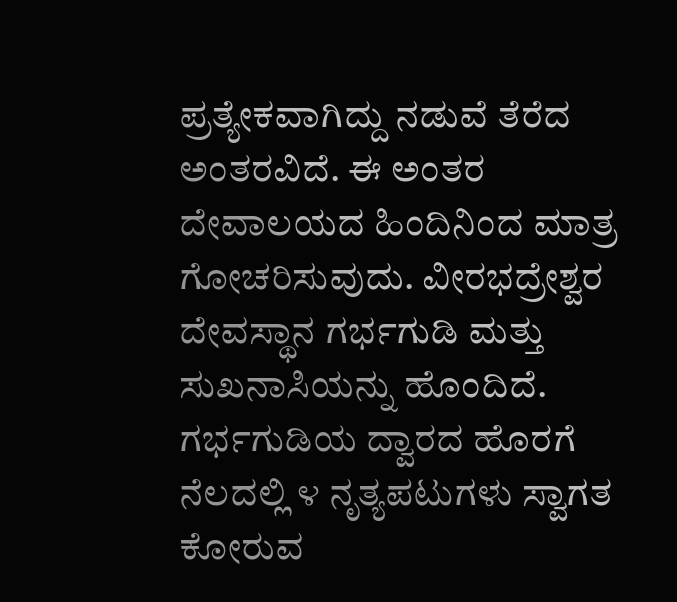ಪ್ರತ್ಯೇಕವಾಗಿದ್ದು ನಡುವೆ ತೆರೆದ ಅಂತರವಿದೆ. ಈ ಅಂತರ ದೇವಾಲಯದ ಹಿಂದಿನಿಂದ ಮಾತ್ರ ಗೋಚರಿಸುವುದು. ವೀರಭದ್ರೇಶ್ವರ ದೇವಸ್ಥಾನ ಗರ್ಭಗುಡಿ ಮತ್ತು ಸುಖನಾಸಿಯನ್ನು ಹೊಂದಿದೆ. ಗರ್ಭಗುಡಿಯ ದ್ವಾರದ ಹೊರಗೆ ನೆಲದಲ್ಲಿ ೪ ನೃತ್ಯಪಟುಗಳು ಸ್ವಾಗತ ಕೋರುವ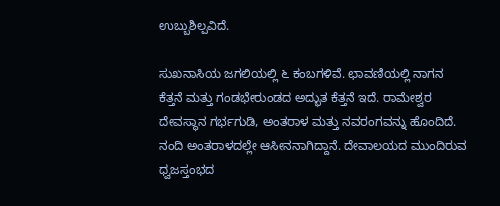ಉಬ್ಬುಶಿಲ್ಪವಿದೆ.

ಸುಖನಾಸಿಯ ಜಗಲಿಯಲ್ಲಿ ೬ ಕಂಬಗಳಿವೆ. ಛಾವಣಿಯಲ್ಲಿ ನಾಗನ ಕೆತ್ತನೆ ಮತ್ತು ಗಂಡಭೇರುಂಡದ ಅದ್ಭುತ ಕೆತ್ತನೆ ಇದೆ. ರಾಮೇಶ್ವರ ದೇವಸ್ಥಾನ ಗರ್ಭಗುಡಿ, ಅಂತರಾಳ ಮತ್ತು ನವರಂಗವನ್ನು ಹೊಂದಿದೆ. ನಂದಿ ಅಂತರಾಳದಲ್ಲೇ ಆಸೀನನಾಗಿದ್ದಾನೆ. ದೇವಾಲಯದ ಮುಂದಿರುವ ಧ್ವಜಸ್ತಂಭದ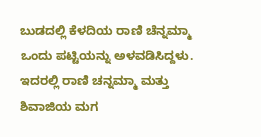ಬುಡದಲ್ಲಿ ಕೆಳದಿಯ ರಾಣಿ ಚೆನ್ನಮ್ಮಾ ಒಂದು ಪಟ್ಟಿಯನ್ನು ಅಳವಡಿಸಿದ್ದಳು. ಇದರಲ್ಲಿ ರಾಣಿ ಚನ್ನಮ್ಮಾ ಮತ್ತು ಶಿವಾಜಿಯ ಮಗ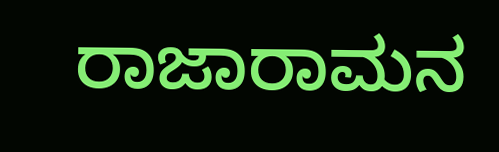ರಾಜಾರಾಮನ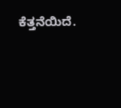ಕೆತ್ತನೆಯಿದೆ.